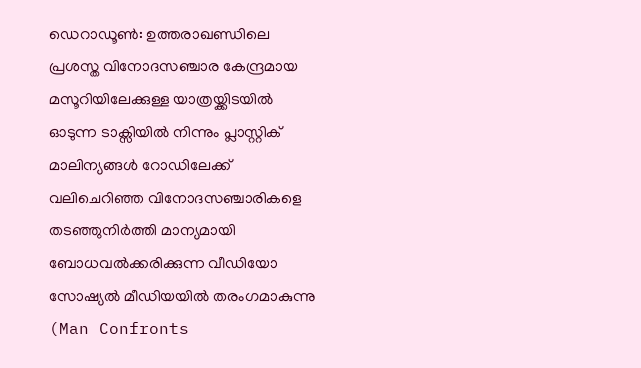ഡെറാഡൂൺ: ഉത്തരാഖണ്ഡിലെ പ്രശസ്ത വിനോദസഞ്ചാര കേന്ദ്രമായ മസൂറിയിലേക്കുള്ള യാത്രയ്ക്കിടയിൽ ഓടുന്ന ടാക്സിയിൽ നിന്നും പ്ലാസ്റ്റിക് മാലിന്യങ്ങൾ റോഡിലേക്ക് വലിചെറിഞ്ഞ വിനോദസഞ്ചാരികളെ തടഞ്ഞുനിർത്തി മാന്യമായി ബോധവൽക്കരിക്കുന്ന വീഡിയോ സോഷ്യൽ മീഡിയയിൽ തരംഗമാകുന്നു (Man Confronts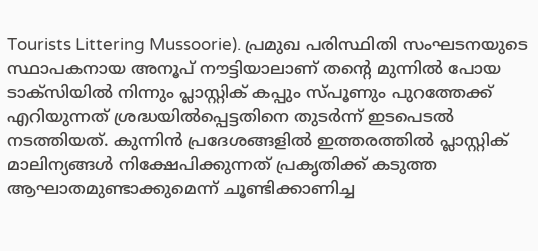Tourists Littering Mussoorie). പ്രമുഖ പരിസ്ഥിതി സംഘടനയുടെ സ്ഥാപകനായ അനൂപ് നൗട്ടിയാലാണ് തന്റെ മുന്നിൽ പോയ ടാക്സിയിൽ നിന്നും പ്ലാസ്റ്റിക് കപ്പും സ്പൂണും പുറത്തേക്ക് എറിയുന്നത് ശ്രദ്ധയിൽപ്പെട്ടതിനെ തുടർന്ന് ഇടപെടൽ നടത്തിയത്. കുന്നിൻ പ്രദേശങ്ങളിൽ ഇത്തരത്തിൽ പ്ലാസ്റ്റിക് മാലിന്യങ്ങൾ നിക്ഷേപിക്കുന്നത് പ്രകൃതിക്ക് കടുത്ത ആഘാതമുണ്ടാക്കുമെന്ന് ചൂണ്ടിക്കാണിച്ച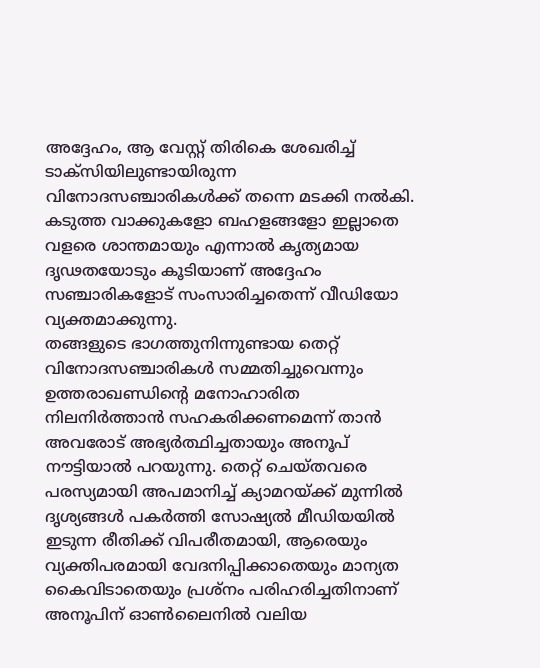അദ്ദേഹം, ആ വേസ്റ്റ് തിരികെ ശേഖരിച്ച് ടാക്സിയിലുണ്ടായിരുന്ന വിനോദസഞ്ചാരികൾക്ക് തന്നെ മടക്കി നൽകി. കടുത്ത വാക്കുകളോ ബഹളങ്ങളോ ഇല്ലാതെ വളരെ ശാന്തമായും എന്നാൽ കൃത്യമായ ദൃഢതയോടും കൂടിയാണ് അദ്ദേഹം സഞ്ചാരികളോട് സംസാരിച്ചതെന്ന് വീഡിയോ വ്യക്തമാക്കുന്നു.
തങ്ങളുടെ ഭാഗത്തുനിന്നുണ്ടായ തെറ്റ് വിനോദസഞ്ചാരികൾ സമ്മതിച്ചുവെന്നും ഉത്തരാഖണ്ഡിന്റെ മനോഹാരിത നിലനിർത്താൻ സഹകരിക്കണമെന്ന് താൻ അവരോട് അഭ്യർത്ഥിച്ചതായും അനൂപ് നൗട്ടിയാൽ പറയുന്നു. തെറ്റ് ചെയ്തവരെ പരസ്യമായി അപമാനിച്ച് ക്യാമറയ്ക്ക് മുന്നിൽ ദൃശ്യങ്ങൾ പകർത്തി സോഷ്യൽ മീഡിയയിൽ ഇടുന്ന രീതിക്ക് വിപരീതമായി, ആരെയും വ്യക്തിപരമായി വേദനിപ്പിക്കാതെയും മാന്യത കൈവിടാതെയും പ്രശ്നം പരിഹരിച്ചതിനാണ് അനൂപിന് ഓൺലൈനിൽ വലിയ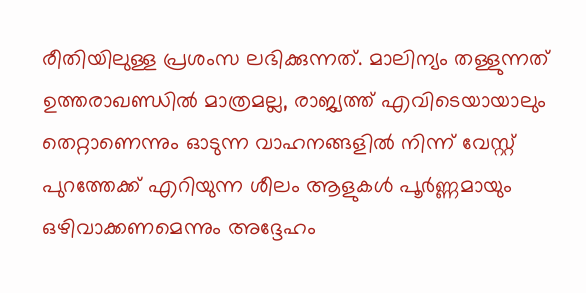രീതിയിലുള്ള പ്രശംസ ലഭിക്കുന്നത്. മാലിന്യം തള്ളുന്നത് ഉത്തരാഖണ്ഡിൽ മാത്രമല്ല, രാജ്യത്ത് എവിടെയായാലും തെറ്റാണെന്നും ഓടുന്ന വാഹനങ്ങളിൽ നിന്ന് വേസ്റ്റ് പുറത്തേക്ക് എറിയുന്ന ശീലം ആളുകൾ പൂർണ്ണമായും ഒഴിവാക്കണമെന്നും അദ്ദേഹം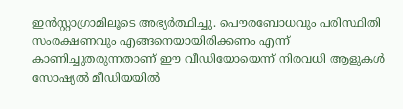ഇൻസ്റ്റാഗ്രാമിലൂടെ അഭ്യർത്ഥിച്ചു. പൌരബോധവും പരിസ്ഥിതി സംരക്ഷണവും എങ്ങനെയായിരിക്കണം എന്ന് കാണിച്ചുതരുന്നതാണ് ഈ വീഡിയോയെന്ന് നിരവധി ആളുകൾ സോഷ്യൽ മീഡിയയിൽ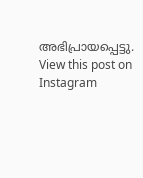അഭിപ്രായപ്പെട്ടു.
View this post on Instagram